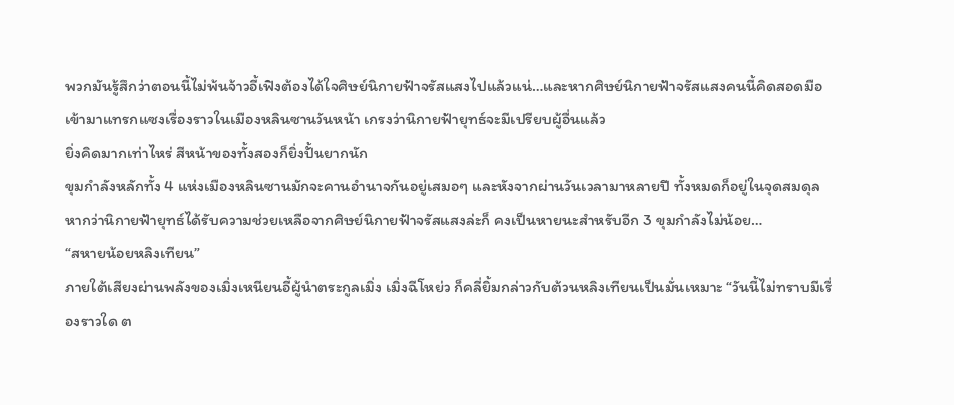พวกมันรู้สึกว่าตอนนี้ไม่พ้นจ้าวอี้เฟิงต้องได้ใจศิษย์นิกายฟ้าจรัสแสงไปแล้วแน่…และหากศิษย์นิกายฟ้าจรัสแสงคนนี้คิดสอดมือเข้ามาแทรกแซงเรื่องราวในเมืองหลินซานวันหน้า เกรงว่านิกายฟ้ายุทธ์จะมีเปรียบผู้อื่นแล้ว
ยิ่งคิดมากเท่าไหร่ สีหน้าของทั้งสองก็ยิ่งปั้นยากนัก
ขุมกำลังหลักทั้ง 4 แห่งเมืองหลินซานมักจะคานอำนาจกันอยู่เสมอๆ และหังจากผ่านวันเวลามาหลายปี ทั้งหมดก็อยู่ในจุดสมดุล หากว่านิกายฟ้ายุทธ์ได้รับความช่วยเหลือจากศิษย์นิกายฟ้าจรัสแสงล่ะก็ คงเป็นหายนะสำหรับอีก 3 ขุมกำลังไม่น้อย…
“สหายน้อยหลิงเทียน”
ภายใต้เสียงผ่านพลังของเมิ่งเหนียนอี้ผู้นำตระกูลเมิ่ง เมิ่งฉีโหย่ว ก็คลี่ยิ้มกล่าวกับต้วนหลิงเทียนเป็นมั่นเหมาะ “วันนี้ไม่ทราบมีเรื่องราวใด ต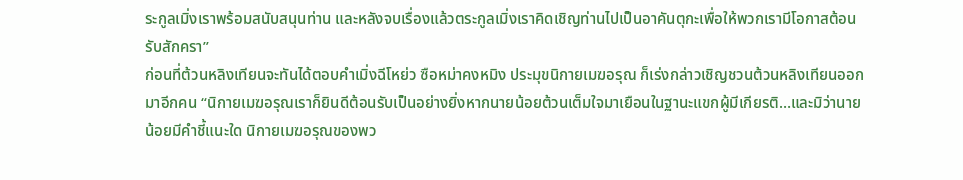ระกูลเมิ่งเราพร้อมสนับสนุนท่าน และหลังจบเรื่องแล้วตระกูลเมิ่งเราคิดเชิญท่านไปเป็นอาคันตุกะเพื่อให้พวกเรามีโอกาสต้อนรับสักครา”
ก่อนที่ต้วนหลิงเทียนจะทันได้ตอบคำเมิ่งฉีโหย่ว ซือหม่าคงหมิง ประมุขนิกายเมฆอรุณ ก็เร่งกล่าวเชิญชวนต้วนหลิงเทียนออกมาอีกคน “นิกายเมฆอรุณเราก็ยินดีต้อนรับเป็นอย่างยิ่งหากนายน้อยต้วนเต็มใจมาเยือนในฐานะแขกผู้มีเกียรติ…และมิว่านายน้อยมีคำชี้แนะใด นิกายเมฆอรุณของพว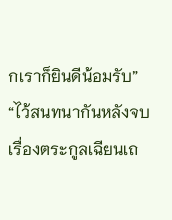กเราก็ยินดีน้อมรับ”
“ไว้สนทนากันหลังจบเรื่องตระกูลเฉียนเถ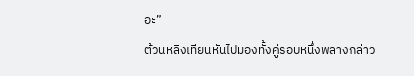อะ”
ต้วนหลิงเทียนหันไปมองทั้งคู่รอบหนึ่งพลางกล่าว